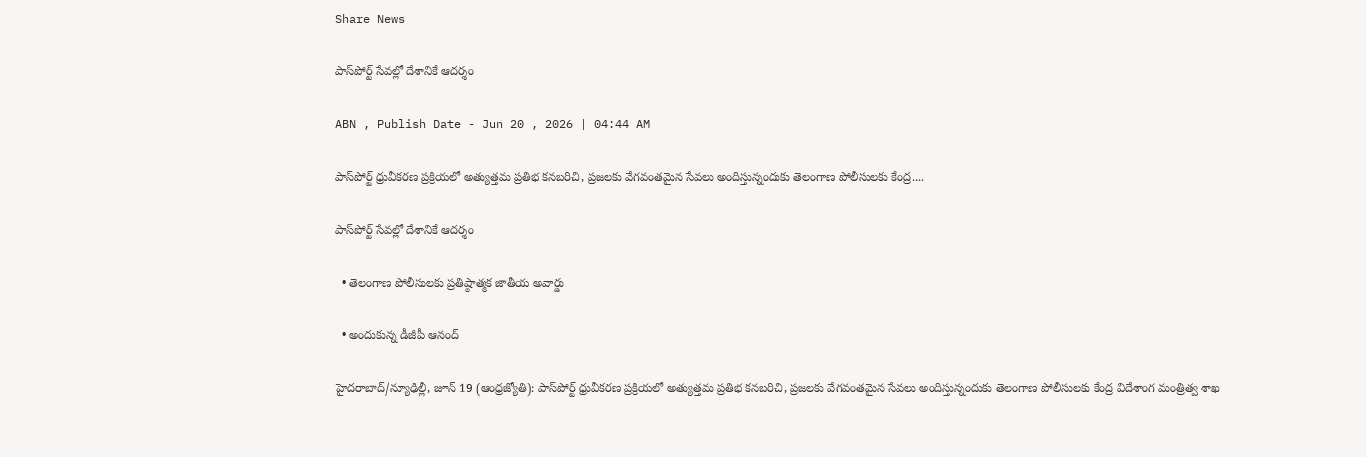Share News

పాస్‌పోర్ట్‌ సేవల్లో దేశానికే ఆదర్శం

ABN , Publish Date - Jun 20 , 2026 | 04:44 AM

పాస్‌పోర్ట్‌ ధ్రువీకరణ ప్రక్రియలో అత్యుత్తమ ప్రతిభ కనబరిచి, ప్రజలకు వేగవంతమైన సేవలు అందిస్తున్నందుకు తెలంగాణ పోలీసులకు కేంద్ర....

పాస్‌పోర్ట్‌ సేవల్లో దేశానికే ఆదర్శం

  • తెలంగాణ పోలీసులకు ప్రతిష్ఠాత్మక జాతీయ అవార్డు

  • అందుకున్న డీజీపీ ఆనంద్‌

హైదరాబాద్‌/న్యూఢిల్లీ, జూన్‌ 19 (ఆంధ్రజ్యోతి): పాస్‌పోర్ట్‌ ధ్రువీకరణ ప్రక్రియలో అత్యుత్తమ ప్రతిభ కనబరిచి, ప్రజలకు వేగవంతమైన సేవలు అందిస్తున్నందుకు తెలంగాణ పోలీసులకు కేంద్ర విదేశాంగ మంత్రిత్వ శాఖ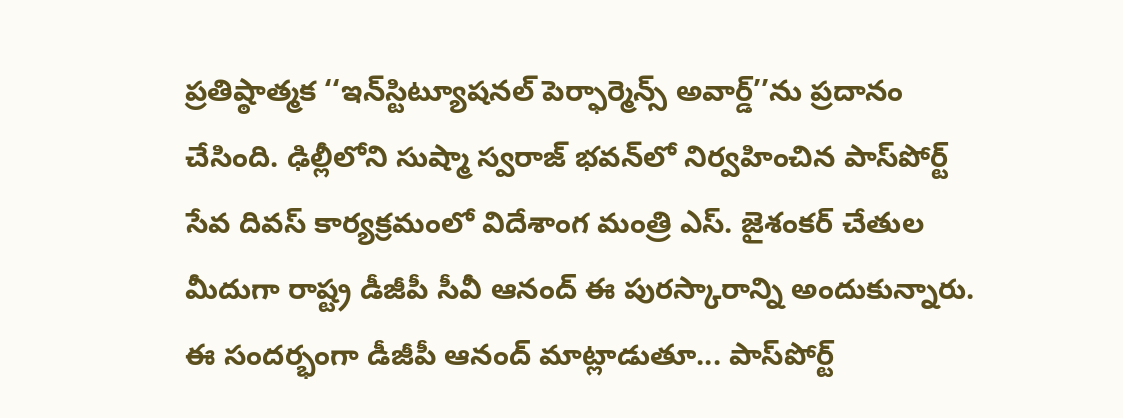ప్రతిష్ఠాత్మక ‘‘ఇన్‌స్టిట్యూషనల్‌ పెర్ఫార్మెన్స్‌ అవార్డ్‌’’ను ప్రదానం చేసింది. ఢిల్లీలోని సుష్మా స్వరాజ్‌ భవన్‌లో నిర్వహించిన పాస్‌పోర్ట్‌ సేవ దివస్‌ కార్యక్రమంలో విదేశాంగ మంత్రి ఎస్‌. జైశంకర్‌ చేతుల మీదుగా రాష్ట్ర డీజీపీ సీవీ ఆనంద్‌ ఈ పురస్కారాన్ని అందుకున్నారు. ఈ సందర్భంగా డీజీపీ ఆనంద్‌ మాట్లాడుతూ... పాస్‌పోర్ట్‌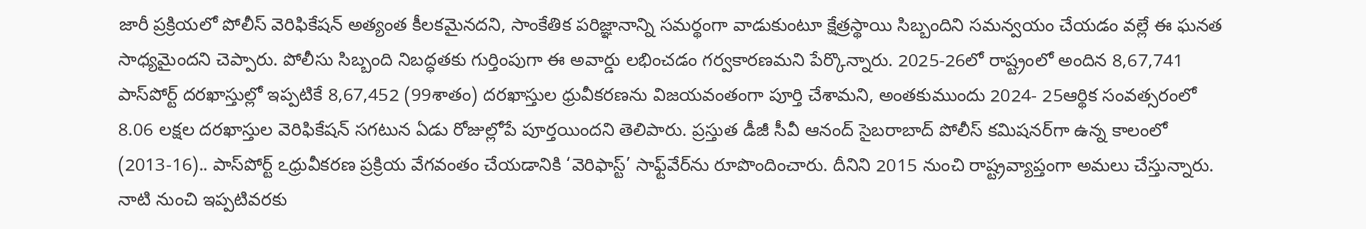జారీ ప్రక్రియలో పోలీస్‌ వెరిఫికేషన్‌ అత్యంత కీలకమైనదని, సాంకేతిక పరిజ్ఞానాన్ని సమర్థంగా వాడుకుంటూ క్షేత్రస్థాయి సిబ్బందిని సమన్వయం చేయడం వల్లే ఈ ఘనత సాధ్యమైందని చెప్పారు. పోలీసు సిబ్బంది నిబద్ధతకు గుర్తింపుగా ఈ అవార్డు లభించడం గర్వకారణమని పేర్కొన్నారు. 2025-26లో రాష్ట్రంలో అందిన 8,67,741 పాస్‌పోర్ట్‌ దరఖాస్తుల్లో ఇప్పటికే 8,67,452 (99శాతం) దరఖాస్తుల ధ్రువీకరణను విజయవంతంగా పూర్తి చేశామని, అంతకుముందు 2024- 25ఆర్థిక సంవత్సరంలో 8.06 లక్షల దరఖాస్తుల వెరిఫికేషన్‌ సగటున ఏడు రోజుల్లోపే పూర్తయిందని తెలిపారు. ప్రస్తుత డీజీ సీవీ ఆనంద్‌ సైబరాబాద్‌ పోలీస్‌ కమిషనర్‌గా ఉన్న కాలంలో (2013-16).. పాస్‌పోర్ట్‌ ఽధ్రువీకరణ ప్రక్రియ వేగవంతం చేయడానికి ‘వెరిఫాస్ట్‌’ సాఫ్ట్‌వేర్‌ను రూపొందించారు. దీనిని 2015 నుంచి రాష్ట్రవ్యాప్తంగా అమలు చేస్తున్నారు. నాటి నుంచి ఇప్పటివరకు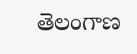తెలంగాణ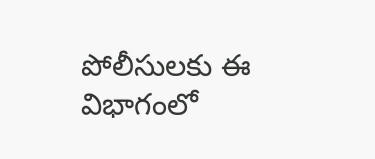పోలీసులకు ఈ విభాగంలో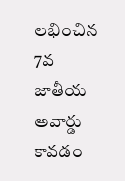లభించిన 7వ జాతీయ అవార్డు కావడం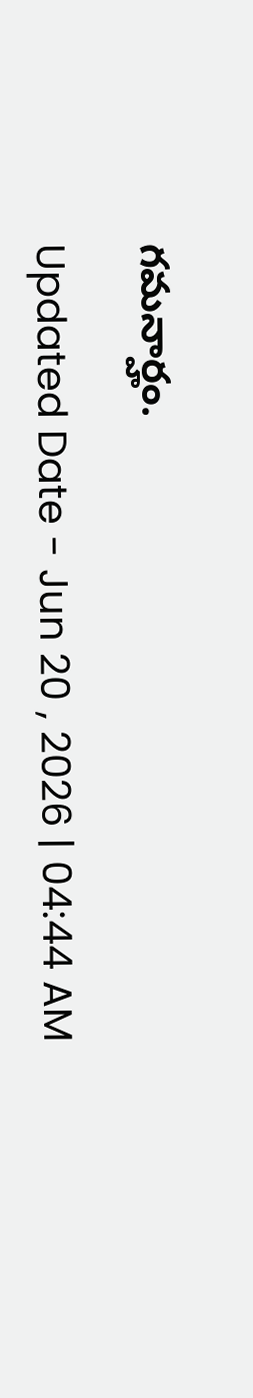గమనార్హం.

Updated Date - Jun 20 , 2026 | 04:44 AM